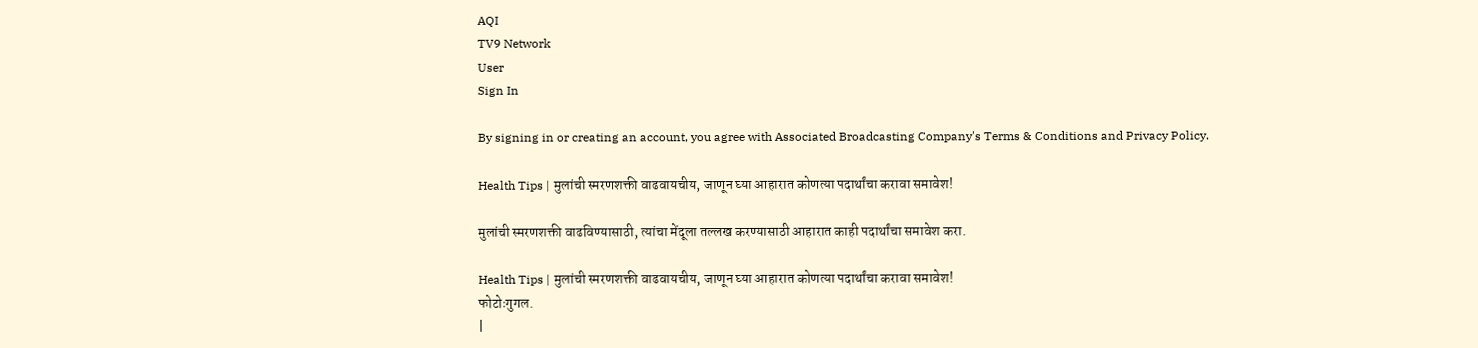AQI
TV9 Network
User
Sign In

By signing in or creating an account, you agree with Associated Broadcasting Company's Terms & Conditions and Privacy Policy.

Health Tips | मुलांची स्मरणशक्ती वाढवायचीय, जाणून घ्या आहारात कोणत्या पदार्थांचा करावा समावेश!

मुलांची स्मरणशक्ती वाढविण्यासाठी, त्यांचा मेंदूला तल्लख करण्यासाठी आहारात काही पदार्थांचा समावेश करा.

Health Tips | मुलांची स्मरणशक्ती वाढवायचीय, जाणून घ्या आहारात कोणत्या पदार्थांचा करावा समावेश!
फोटोःगुगल.
|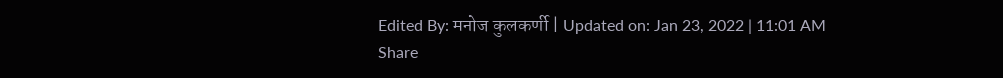Edited By: मनोज कुलकर्णी | Updated on: Jan 23, 2022 | 11:01 AM
Share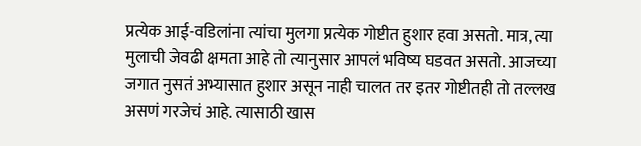प्रत्येक आई-वडिलांना त्यांचा मुलगा प्रत्येक गोष्टीत हुशार हवा असतो. मात्र, त्या मुलाची जेवढी क्षमता आहे तो त्यानुसार आपलं भविष्य घडवत असतो. आजच्या जगात नुसतं अभ्यासात हुशार असून नाही चालत तर इतर गोष्टीतही तो तल्लख असणं गरजेचं आहे. त्यासाठी खास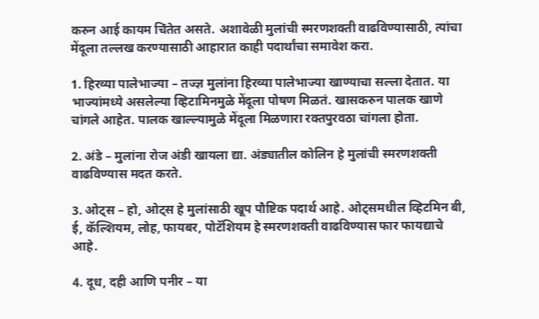करुन आई कायम चिंतेत असते. अशावेळी मुलांची स्मरणशक्ती वाढविण्यासाठी, त्यांचा मेंदूला तल्लख करण्यासाठी आहारात काही पदार्थांचा समावेश करा.

1. हिरव्या पालेभाज्या – तज्ज्ञ मुलांना हिरव्या पालेभाज्या खाण्याचा सल्ला देतात. या भाज्यांमध्ये असलेल्या व्हिटामिनमुळे मेंदूला पोषण मिळतं. खासकरुन पालक खाणे चांगले आहेत. पालक खाल्ल्यामुळे मेंदूला मिळणारा रक्तपुरवठा चांगला होता.

2. अंडे – मुलांना रोज अंडी खायला द्या. अंड्यातील कोलिन हे मुलांची स्मरणशक्ती वाढविण्यास मदत करते.

3. ओट्स – हो, ओट्स हे मुलांसाठी खूप पौष्टिक पदार्थ आहे. ओट्समधील व्हिटमिन बी, ई, कॅल्शियम, लोह, फायबर, पोटॅशियम हे स्मरणशक्ती वाढविण्यास फार फायद्याचे आहे.

4. दूध, दही आणि पनीर – या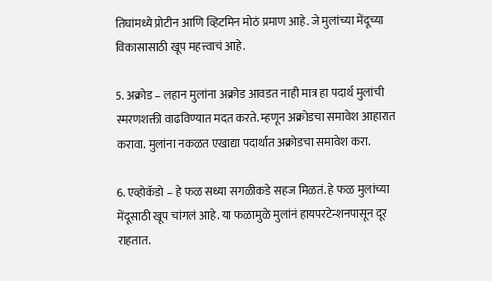तिघांमध्ये प्रोटीन आणि व्हिटमिन मोठं प्रमाण आहे. जे मुलांच्या मेंदूच्या विकासासाठी खूप महत्त्वाचं आहे.

5. अक्रोड – लहान मुलांना अक्रोड आवडत नाही मात्र हा पदार्थ मुलांची स्मरणशक्ती वाढविण्यात मदत करते. म्हणून अक्रोडचा समावेश आहारात करावा. मुलांना नकळत एखाद्या पदार्थात अक्रोडचा समावेश करा.

6. एव्होकॅडो – हे फळ सध्या सगळीकडे सहज मिळतं. हे फळ मुलांच्या मेंदूसाठी खूप चांगलं आहे. या फळामुळे मुलांनं हायपरटेन्शनपासून दूर राहतात.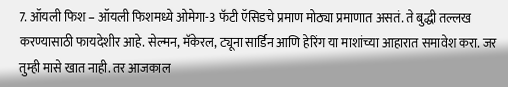7. ऑयली फिश – ऑयली फिशमध्ये ओमेगा-3 फॅटी ऍसिडचे प्रमाण मोठ्या प्रमाणात असतं. ते बुद्धी तल्लख करण्यासाठी फायदेशीर आहे. सेल्मन, मॅकेरल, ट्यूना सार्डिन आणि हेरिंग या माशांच्या आहारात समावेश करा. जर तुम्ही मासे खात नाही. तर आजकाल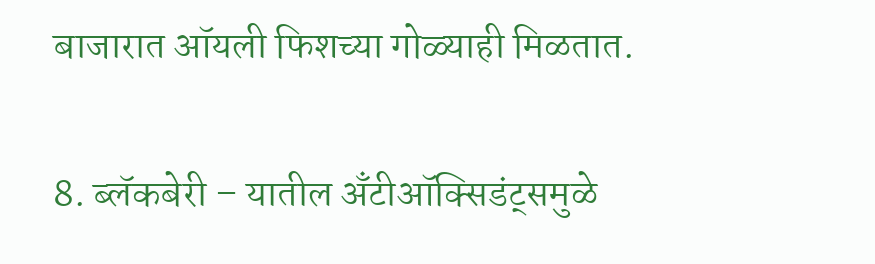बाजारात ऑयली फिशच्या गोळ्याही मिळतात.

8. ब्लॅकबेरी – यातील अँटीऑक्सिडंट्समुळे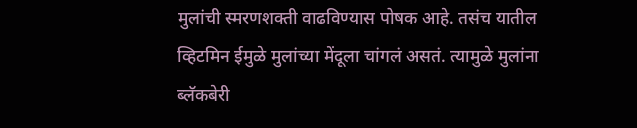मुलांची स्मरणशक्ती वाढविण्यास पोषक आहे. तसंच यातील व्हिटमिन ईमुळे मुलांच्या मेंदूला चांगलं असतं. त्यामुळे मुलांना ब्लॅकबेरी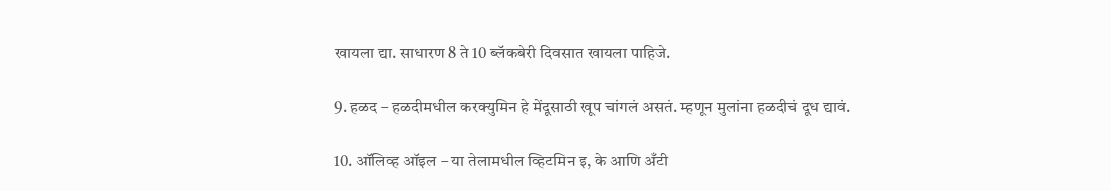खायला द्या. साधारण 8 ते 10 ब्लॅकबेरी दिवसात खायला पाहिजे.

9. हळद – हळदीमधील करक्युमिन हे मेंदूसाठी खूप चांगलं असतं. म्हणून मुलांना हळदीचं दूध द्यावं.

10. ऑलिव्ह ऑइल – या तेलामधील व्हिटमिन इ, के आणि अँटी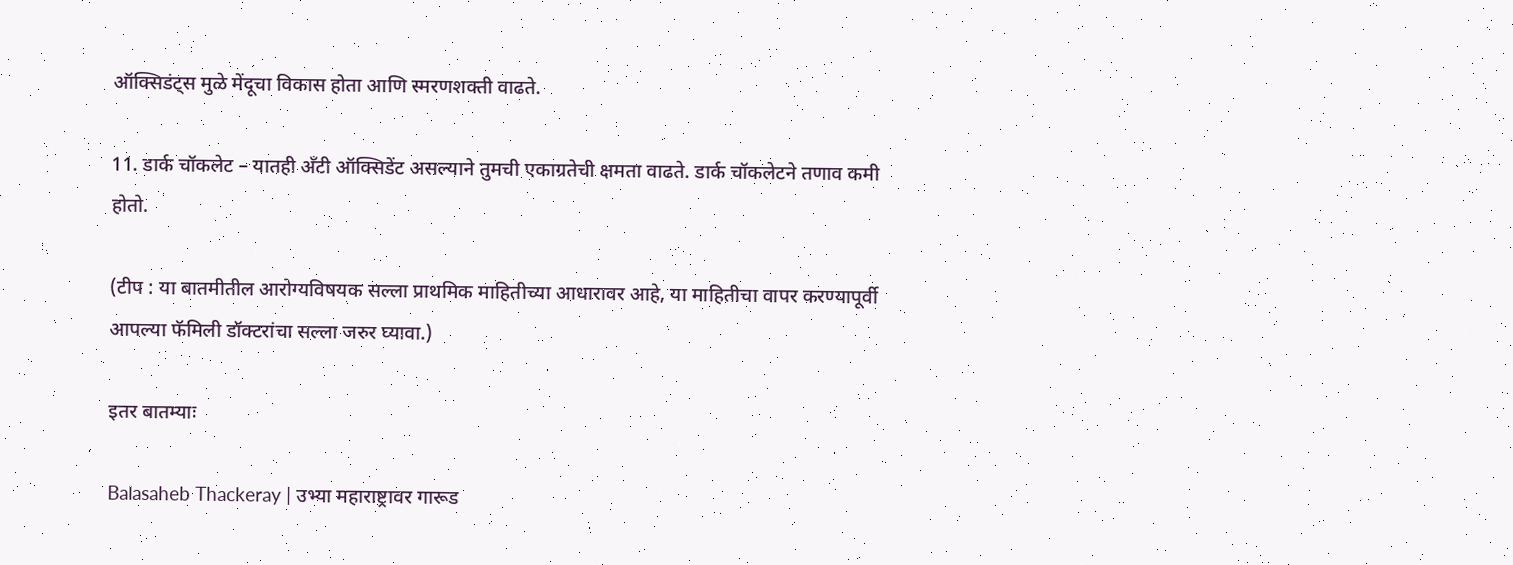ऑक्सिडंट्स मुळे मेंदूचा विकास होता आणि स्मरणशक्ती वाढते.

11. डार्क चॉकलेट – यातही अँटी ऑक्सिडेंट असल्याने तुमची एकाग्रतेची क्षमता वाढते. डार्क चॉकलेटने तणाव कमी होतो.

(टीप : या बातमीतील आरोग्यविषयक सल्ला प्राथमिक माहितीच्या आधारावर आहे, या माहितीचा वापर करण्यापूर्वी आपल्या फॅमिली डॉक्टरांचा सल्ला जरुर घ्यावा.)

इतर बातम्याः

Balasaheb Thackeray | उभ्या महाराष्ट्रावर गारूड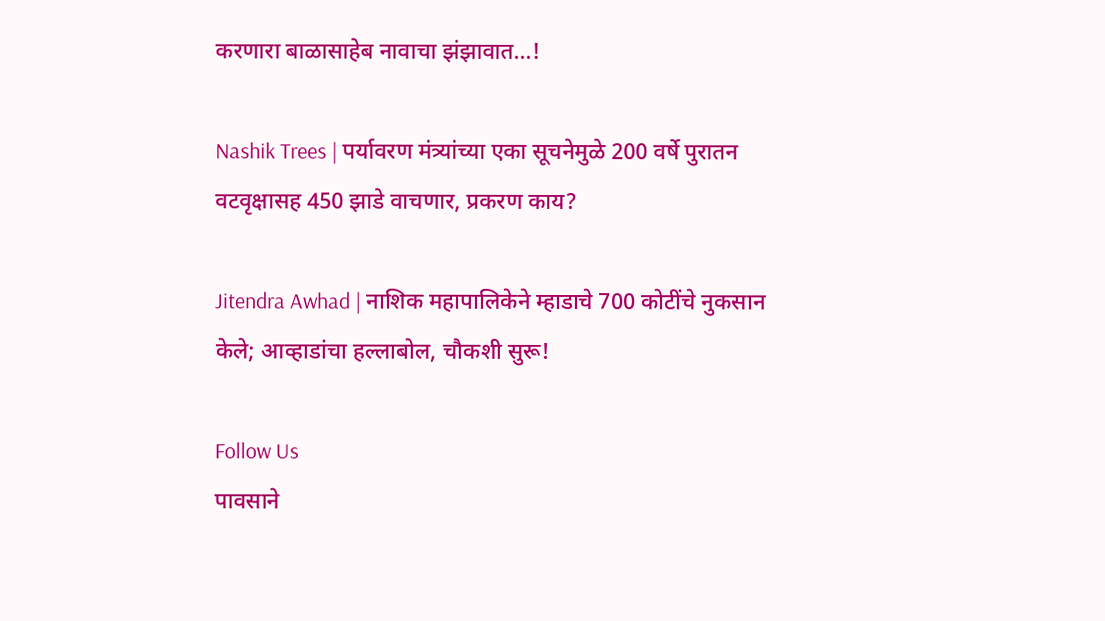करणारा बाळासाहेब नावाचा झंझावात…!

Nashik Trees | पर्यावरण मंत्र्यांच्या एका सूचनेमुळे 200 वर्षे पुरातन वटवृक्षासह 450 झाडे वाचणार, प्रकरण काय?

Jitendra Awhad | नाशिक महापालिकेने म्हाडाचे 700 कोटींचे नुकसान केले; आव्हाडांचा हल्लाबोल, चौकशी सुरू!

Follow Us
पावसाने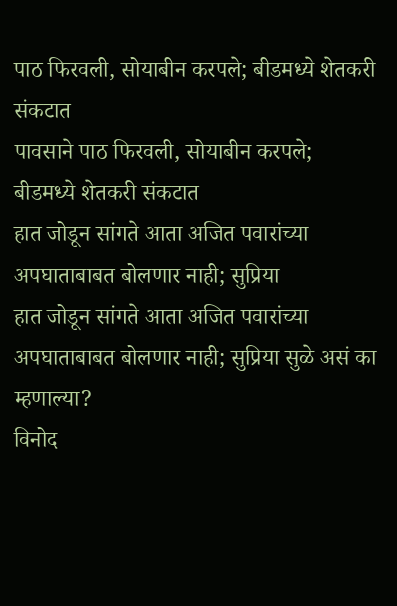पाठ फिरवली, सोयाबीन करपले; बीडमध्ये शेतकरी संकटात
पावसाने पाठ फिरवली, सोयाबीन करपले; बीडमध्ये शेतकरी संकटात
हात जोडून सांगते आता अजित पवारांच्या अपघाताबाबत बोलणार नाही; सुप्रिया
हात जोडून सांगते आता अजित पवारांच्या अपघाताबाबत बोलणार नाही; सुप्रिया सुळे असं का म्हणाल्या?
विनोद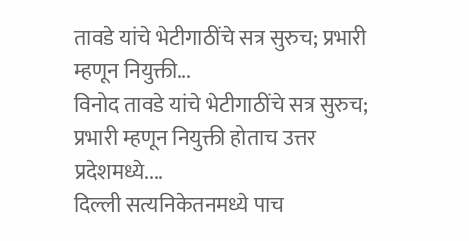तावडे यांचे भेटीगाठींचे सत्र सुरुच; प्रभारी म्हणून नियुक्ती...
विनोद तावडे यांचे भेटीगाठींचे सत्र सुरुच; प्रभारी म्हणून नियुक्ती होताच उत्तर प्रदेशमध्ये....
दिल्ली सत्यनिकेतनमध्ये पाच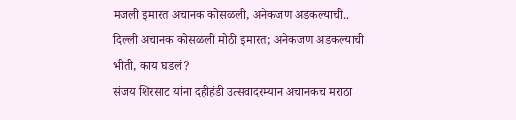मजली इमारत अचानक कोसळली, अनेकजण अडकल्याची..
दिल्ली अचानक कोसळली मोठी इमारत; अनेकजण अडकल्याची भीती, काय घडलं?
संजय शिरसाट यांना दहीहंडी उत्सवादरम्यान अचानकच मराठा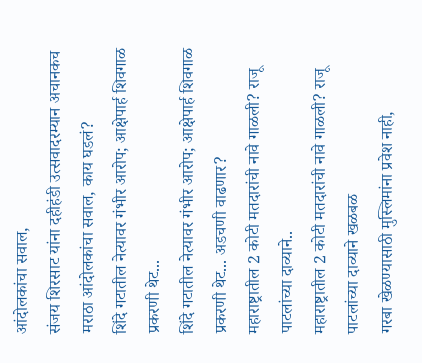आंदोलकांचा सवाल,
संजय शिरसाट यांना दहीहंडी उत्सवादरम्यान अचानकच मराठा आंदोलकांचा सवाल, काय घडलं?
शिंदे गटातील नेत्यावर गंभीर आरोप; आक्षेपार्ह शिवगाळ प्रकरणी थेट...
शिंदे गटातील नेत्यावर गंभीर आरोप; आक्षेपार्ह शिवगाळ प्रकरणी थेट... अडचणी वाढणार?
महाराष्ट्रातील 2 कोटी मतदारांची नावे गाळली? राजू पाटलांच्या दाव्याने..
महाराष्ट्रातील 2 कोटी मतदारांची नावे गाळली? राजू पाटलांच्या दाव्याने खळबळ
गरबा खेळण्यासाठी मुस्लिमांना प्रवेश नाही,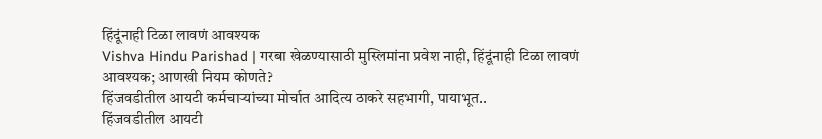हिंदूंनाही टिळा लावणं आवश्यक
Vishva Hindu Parishad | गरबा खेळण्यासाठी मुस्लिमांना प्रवेश नाही, हिंदूंनाही टिळा लावणं आवश्यक; आणखी नियम कोणते?
हिंजवडीतील आयटी कर्मचाऱ्यांच्या मोर्चात आदित्य ठाकरे सहभागी, पायाभूत..
हिंजवडीतील आयटी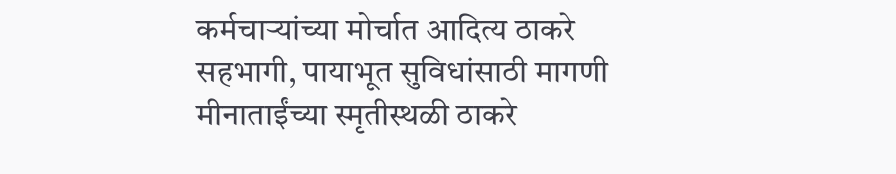कर्मचाऱ्यांच्या मोर्चात आदित्य ठाकरे सहभागी, पायाभूत सुविधांसाठी मागणी
मीनाताईंच्या स्मृतीस्थळी ठाकरे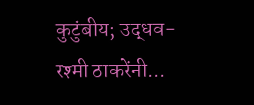कुटुंबीय; उद्धव-रश्मी ठाकरेंनी...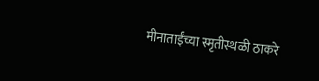मीनाताईंच्या स्मृतीस्थळी ठाकरे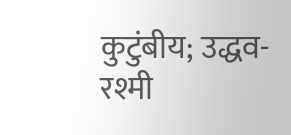कुटुंबीय; उद्धव-रश्मी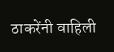ठाकरेंनी वाहिली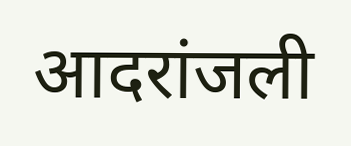आदरांजली